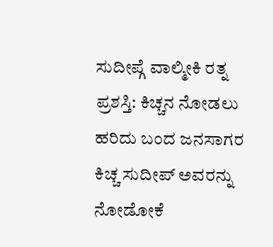ಸುದೀಪ್ಗೆ ವಾಲ್ಮೀಕಿ ರತ್ನ ಪ್ರಶಸ್ತಿ: ಕಿಚ್ಚನ ನೋಡಲು ಹರಿದು ಬಂದ ಜನಸಾಗರ
ಕಿಚ್ಚ ಸುದೀಪ್ ಅವರನ್ನು ನೋಡೋಕೆ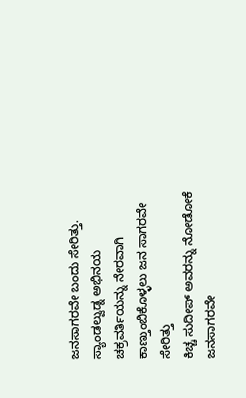ಜನಸಾಗರವೇ ಬಂದು ಸೇರಿತ್ತು. ಸ್ಯಾಂಡಲ್ವುಡ್ನ ಅಭಿನಯ ಚಕ್ರವರ್ತಿಯನ್ನು ನೇರವಾಗಿ ಕಾಣ್ತುಂಬಿಕೊಳ್ಳಲು ಜನ ಸಾಗರವೇ ಸೇರಿತ್ತು
ಕಿಚ್ಚ ಸುದೀಪ್ ಅವರನ್ನು ನೋಡೋಕೆ ಜನಸಾಗರವೇ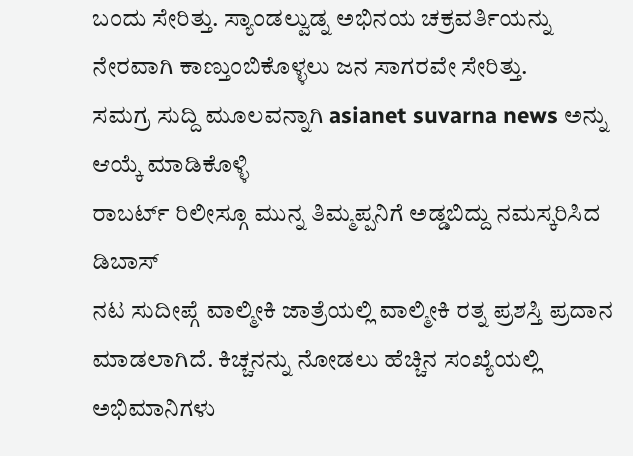ಬಂದು ಸೇರಿತ್ತು. ಸ್ಯಾಂಡಲ್ವುಡ್ನ ಅಭಿನಯ ಚಕ್ರವರ್ತಿಯನ್ನು ನೇರವಾಗಿ ಕಾಣ್ತುಂಬಿಕೊಳ್ಳಲು ಜನ ಸಾಗರವೇ ಸೇರಿತ್ತು.
ಸಮಗ್ರ ಸುದ್ದಿ ಮೂಲವನ್ನಾಗಿ asianet suvarna news ಅನ್ನು ಆಯ್ಕೆ ಮಾಡಿಕೊಳ್ಳಿ
ರಾಬರ್ಟ್ ರಿಲೀಸ್ಗೂ ಮುನ್ನ ತಿಮ್ಮಪ್ಪನಿಗೆ ಅಡ್ಡಬಿದ್ದು ನಮಸ್ಕರಿಸಿದ ಡಿಬಾಸ್
ನಟ ಸುದೀಪ್ಗೆ ವಾಲ್ಮೀಕಿ ಜಾತ್ರೆಯಲ್ಲಿ ವಾಲ್ಮೀಕಿ ರತ್ನ ಪ್ರಶಸ್ತಿ ಪ್ರದಾನ ಮಾಡಲಾಗಿದೆ. ಕಿಚ್ಚನನ್ನು ನೋಡಲು ಹೆಚ್ಚಿನ ಸಂಖ್ಯೆಯಲ್ಲಿ ಅಭಿಮಾನಿಗಳು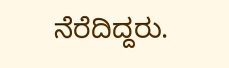ನೆರೆದಿದ್ದರು.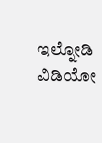ಇಲ್ನೋಡಿ ವಿಡಿಯೋ